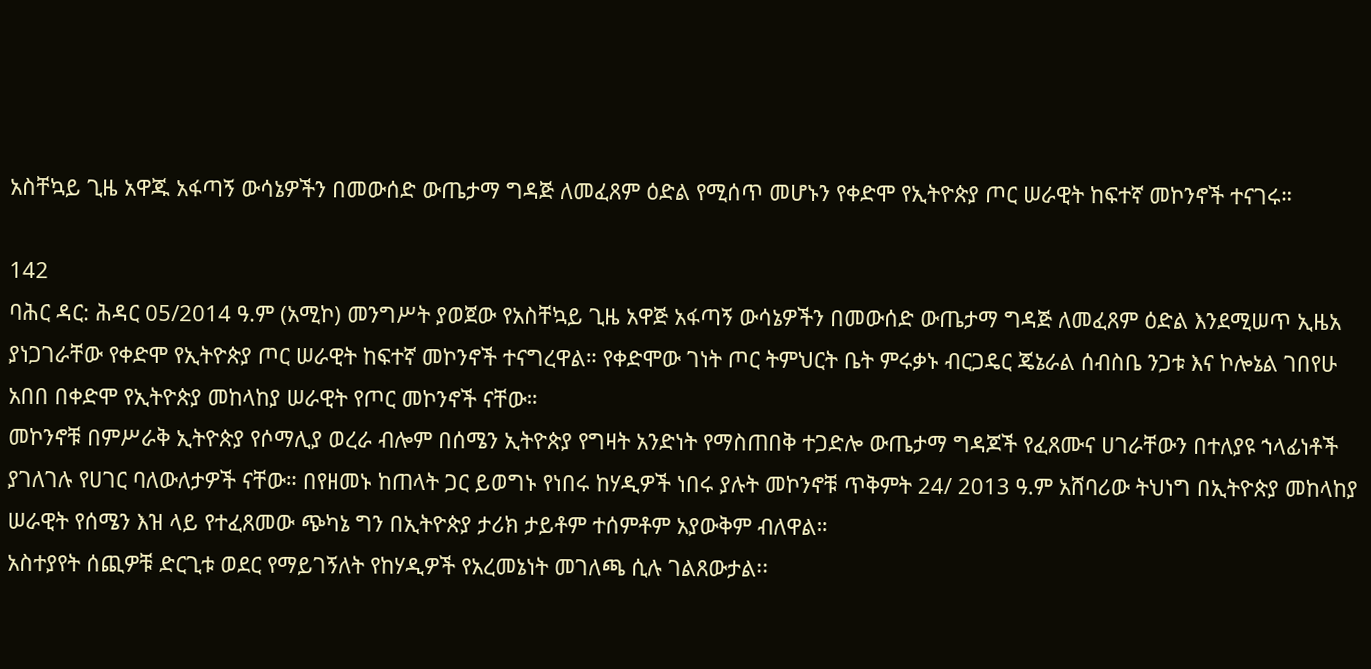አስቸኳይ ጊዜ አዋጁ አፋጣኝ ውሳኔዎችን በመውሰድ ውጤታማ ግዳጅ ለመፈጸም ዕድል የሚሰጥ መሆኑን የቀድሞ የኢትዮጵያ ጦር ሠራዊት ከፍተኛ መኮንኖች ተናገሩ።

142
ባሕር ዳር: ሕዳር 05/2014 ዓ.ም (አሚኮ) መንግሥት ያወጀው የአስቸኳይ ጊዜ አዋጅ አፋጣኝ ውሳኔዎችን በመውሰድ ውጤታማ ግዳጅ ለመፈጸም ዕድል እንደሚሠጥ ኢዜአ ያነጋገራቸው የቀድሞ የኢትዮጵያ ጦር ሠራዊት ከፍተኛ መኮንኖች ተናግረዋል። የቀድሞው ገነት ጦር ትምህርት ቤት ምሩቃኑ ብርጋዴር ጄኔራል ሰብስቤ ንጋቱ እና ኮሎኔል ገበየሁ አበበ በቀድሞ የኢትዮጵያ መከላከያ ሠራዊት የጦር መኮንኖች ናቸው።
መኮንኖቹ በምሥራቅ ኢትዮጵያ የሶማሊያ ወረራ ብሎም በሰሜን ኢትዮጵያ የግዛት አንድነት የማስጠበቅ ተጋድሎ ውጤታማ ግዳጆች የፈጸሙና ሀገራቸውን በተለያዩ ኀላፊነቶች ያገለገሉ የሀገር ባለውለታዎች ናቸው። በየዘመኑ ከጠላት ጋር ይወግኑ የነበሩ ከሃዲዎች ነበሩ ያሉት መኮንኖቹ ጥቅምት 24/ 2013 ዓ.ም አሸባሪው ትህነግ በኢትዮጵያ መከላከያ ሠራዊት የሰሜን እዝ ላይ የተፈጸመው ጭካኔ ግን በኢትዮጵያ ታሪክ ታይቶም ተሰምቶም አያውቅም ብለዋል።
አስተያየት ሰጪዎቹ ድርጊቱ ወደር የማይገኝለት የከሃዲዎች የአረመኔነት መገለጫ ሲሉ ገልጸውታል፡፡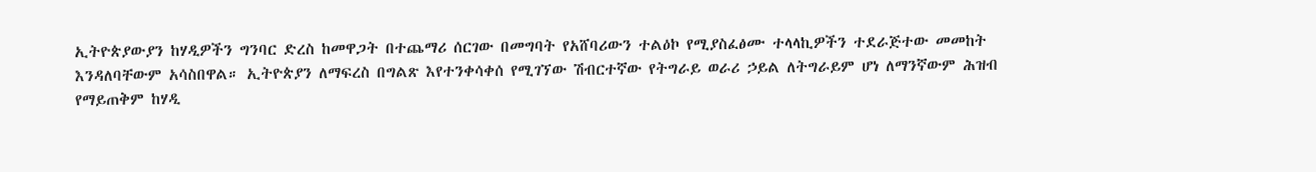ኢትዮጵያውያን ከሃዲዎችን ግንባር ድረስ ከመዋጋት በተጨማሪ ሰርገው በመግባት የአሸባሪውን ተልዕኮ የሚያስፈፅሙ ተላላኪዎችን ተደራጅተው መመከት እንዳለባቸውም አሳስበዋል። ኢትዮጵያን ለማፍረስ በግልጽ እየተንቀሳቀሰ የሚገኘው ሽብርተኛው የትግራይ ወራሪ ኃይል ለትግራይም ሆነ ለማንኛውም ሕዝብ የማይጠቅም ከሃዲ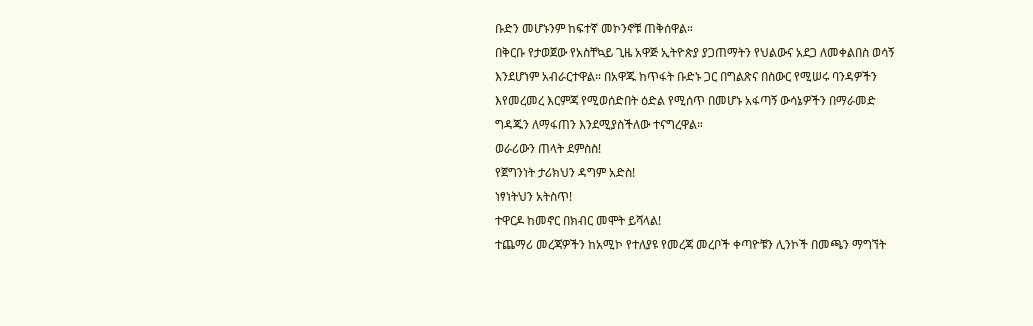ቡድን መሆኑንም ከፍተኛ መኮንኖቹ ጠቅሰዋል።
በቅርቡ የታወጀው የአስቸኳይ ጊዜ አዋጅ ኢትዮጵያ ያጋጠማትን የህልውና አደጋ ለመቀልበስ ወሳኝ እንደሆነም አብራርተዋል። በአዋጁ ከጥፋት ቡድኑ ጋር በግልጽና በስውር የሚሠሩ ባንዳዎችን እየመረመረ እርምጃ የሚወሰድበት ዕድል የሚሰጥ በመሆኑ አፋጣኝ ውሳኔዎችን በማራመድ ግዳጁን ለማፋጠን እንደሚያስችለው ተናግረዋል።
ወራሪውን ጠላት ደምስስ!
የጀግንነት ታሪክህን ዳግም አድስ!
ነፃነትህን አትስጥ!
ተዋርዶ ከመኖር በክብር መሞት ይሻላል!
ተጨማሪ መረጃዎችን ከአሚኮ የተለያዩ የመረጃ መረቦች ቀጣዮቹን ሊንኮች በመጫን ማግኘት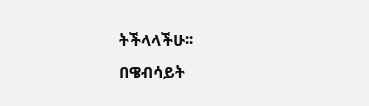ትችላላችሁ፡፡
በዌብሳይት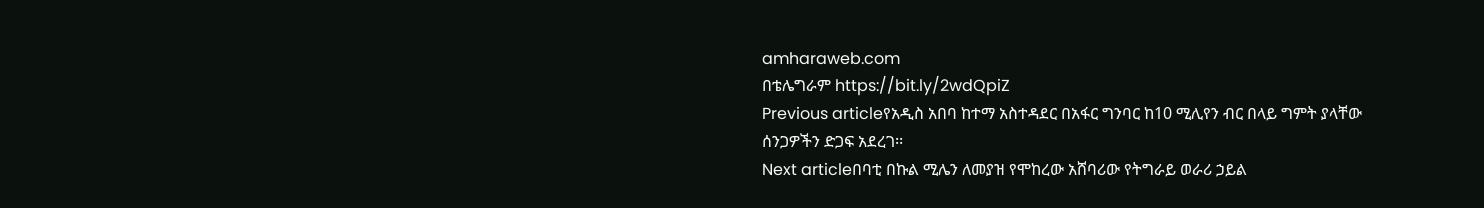amharaweb.com
በቴሌግራም https://bit.ly/2wdQpiZ
Previous articleየአዲስ አበባ ከተማ አስተዳደር በአፋር ግንባር ከ10 ሚሊየን ብር በላይ ግምት ያላቸው ሰንጋዎችን ድጋፍ አደረገ፡፡
Next articleበባቲ በኩል ሚሌን ለመያዝ የሞከረው አሸባሪው የትግራይ ወራሪ ኃይል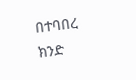በተባበረ ክንድ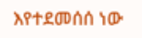እየተደመሰሰ ነው